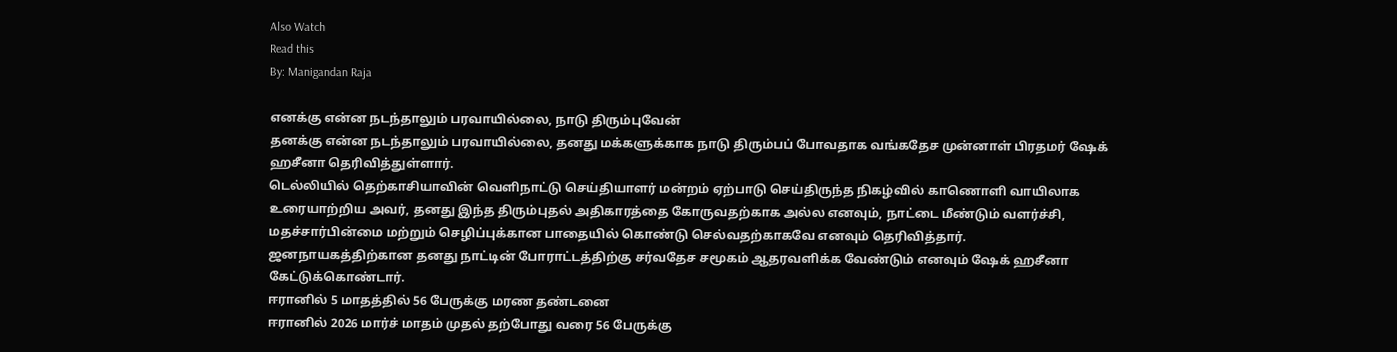Also Watch
Read this
By: Manigandan Raja

எனக்கு என்ன நடந்தாலும் பரவாயில்லை, நாடு திரும்புவேன்
தனக்கு என்ன நடந்தாலும் பரவாயில்லை, தனது மக்களுக்காக நாடு திரும்பப் போவதாக வங்கதேச முன்னாள் பிரதமர் ஷேக் ஹசீனா தெரிவித்துள்ளார்.
டெல்லியில் தெற்காசியாவின் வெளிநாட்டு செய்தியாளர் மன்றம் ஏற்பாடு செய்திருந்த நிகழ்வில் காணொளி வாயிலாக உரையாற்றிய அவர், தனது இந்த திரும்புதல் அதிகாரத்தை கோருவதற்காக அல்ல எனவும், நாட்டை மீண்டும் வளர்ச்சி, மதச்சார்பின்மை மற்றும் செழிப்புக்கான பாதையில் கொண்டு செல்வதற்காகவே எனவும் தெரிவித்தார்.
ஜனநாயகத்திற்கான தனது நாட்டின் போராட்டத்திற்கு சர்வதேச சமூகம் ஆதரவளிக்க வேண்டும் எனவும் ஷேக் ஹசீனா கேட்டுக்கொண்டார்.
ஈரானில் 5 மாதத்தில் 56 பேருக்கு மரண தண்டனை
ஈரானில் 2026 மார்ச் மாதம் முதல் தற்போது வரை 56 பேருக்கு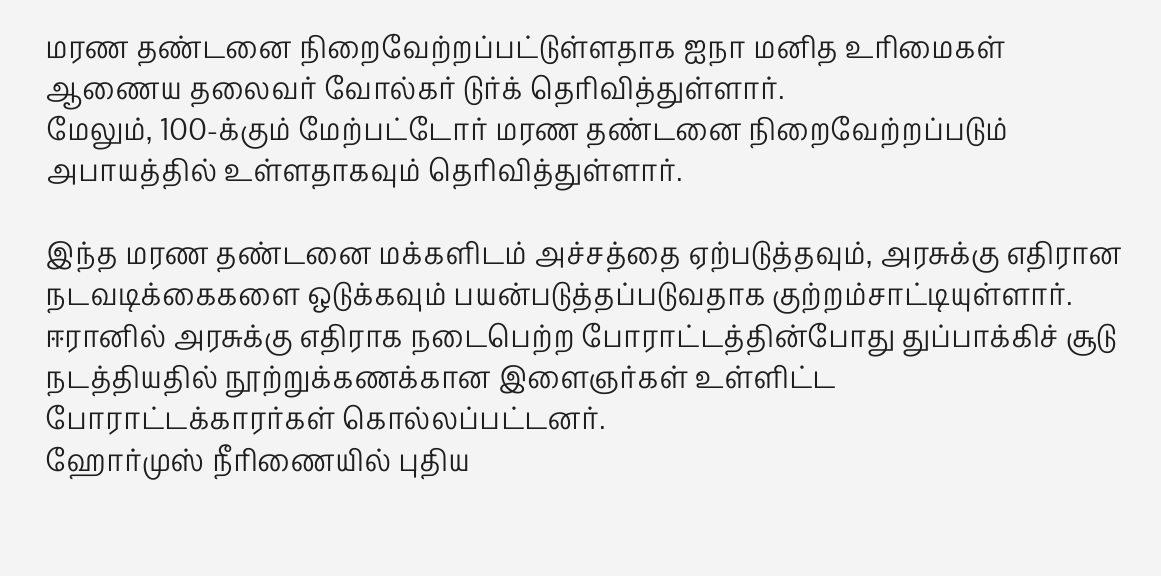மரண தண்டனை நிறைவேற்றப்பட்டுள்ளதாக ஐநா மனித உரிமைகள் ஆணைய தலைவர் வோல்கர் டுர்க் தெரிவித்துள்ளார்.
மேலும், 100-க்கும் மேற்பட்டோர் மரண தண்டனை நிறைவேற்றப்படும் அபாயத்தில் உள்ளதாகவும் தெரிவித்துள்ளார்.

இந்த மரண தண்டனை மக்களிடம் அச்சத்தை ஏற்படுத்தவும், அரசுக்கு எதிரான நடவடிக்கைகளை ஒடுக்கவும் பயன்படுத்தப்படுவதாக குற்றம்சாட்டியுள்ளார். ஈரானில் அரசுக்கு எதிராக நடைபெற்ற போராட்டத்தின்போது துப்பாக்கிச் சூடு நடத்தியதில் நூற்றுக்கணக்கான இளைஞர்கள் உள்ளிட்ட போராட்டக்காரர்கள் கொல்லப்பட்டனர்.
ஹோர்முஸ் நீரிணையில் புதிய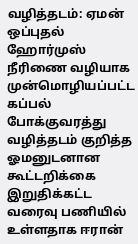வழித்தடம்: ஏமன் ஒப்புதல்
ஹோர்முஸ் நீரிணை வழியாக முன்மொழியப்பட்ட கப்பல் போக்குவரத்து வழித்தடம் குறித்த ஓமனுடனான கூட்டறிக்கை இறுதிக்கட்ட வரைவு பணியில் உள்ளதாக ஈரான்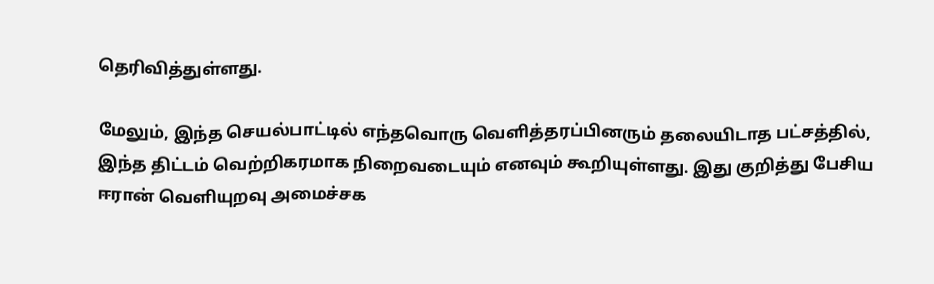தெரிவித்துள்ளது.

மேலும், இந்த செயல்பாட்டில் எந்தவொரு வெளித்தரப்பினரும் தலையிடாத பட்சத்தில், இந்த திட்டம் வெற்றிகரமாக நிறைவடையும் எனவும் கூறியுள்ளது. இது குறித்து பேசிய ஈரான் வெளியுறவு அமைச்சக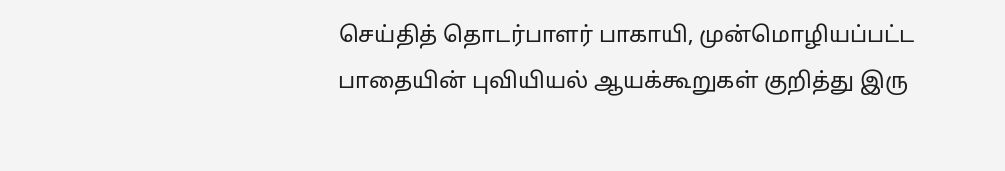செய்தித் தொடர்பாளர் பாகாயி, முன்மொழியப்பட்ட பாதையின் புவியியல் ஆயக்கூறுகள் குறித்து இரு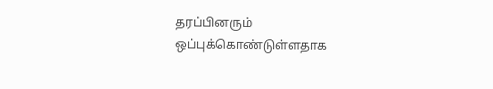தரப்பினரும் ஒப்புக்கொண்டுள்ளதாக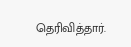தெரிவித்தார்.